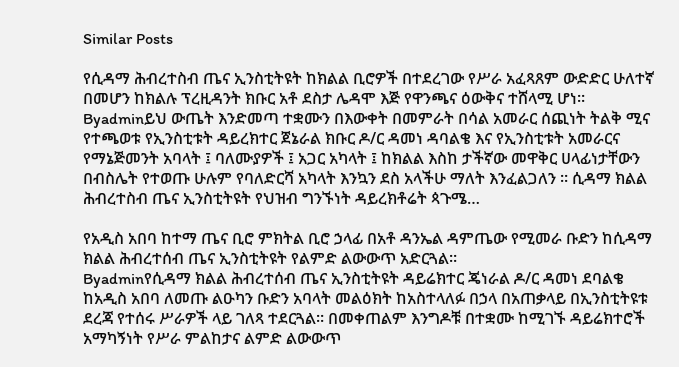Similar Posts

የሲዳማ ሕብረተስብ ጤና ኢንስቲትዩት ከክልል ቢሮዎች በተደረገው የሥራ አፈጻጸም ውድድር ሁለተኛ በመሆን ከክልሉ ፕረዚዳንት ክቡር አቶ ደስታ ሌዳሞ እጅ የዋንጫና ዕውቅና ተሸላሚ ሆነ።
Byadminይህ ውጤት እንድመጣ ተቋሙን በእውቀት በመምራት በሳል አመራር ሰጪነት ትልቅ ሚና የተጫወቱ የኢንስቲቱት ዳይረክተር ጀኔራል ክቡር ዶ/ር ዳመነ ዳባልቄ እና የኢንስቲቱት አመራርና የማኔጅመንት አባላት ፤ ባለሙያዎች ፤ አጋር አካላት ፤ ከክልል እስከ ታችኛው መዋቅር ሀላፊነታቸውን በብስሌት የተወጡ ሁሉም የባለድርሻ አካላት እንኳን ደስ አላችሁ ማለት እንፈልጋለን ። ሲዳማ ክልል ሕብረተስብ ጤና ኢንስቲትዩት የህዝብ ግንኙነት ዳይረክቶሬት ጳጉሜ…

የአዲስ አበባ ከተማ ጤና ቢሮ ምክትል ቢሮ ኃላፊ በአቶ ዳንኤል ዳምጤው የሚመራ ቡድን ከሲዳማ ክልል ሕብረተሰብ ጤና ኢንስቲትዩት የልምድ ልውውጥ አድርጓል።
Byadminየሲዳማ ክልል ሕብረተሰብ ጤና ኢንስቲትዩት ዳይሬክተር ጄነራል ዶ/ር ዳመነ ደባልቄ ከአዲስ አበባ ለመጡ ልዑካን ቡድን አባላት መልዕክት ከአስተላለፉ በኃላ በአጠቃላይ በኢንስቲትዩቱ ደረጃ የተሰሩ ሥራዎች ላይ ገለጻ ተደርጓል። በመቀጠልም እንግዶቹ በተቋሙ ከሚገኙ ዳይሬክተሮች አማካኝነት የሥራ ምልከታና ልምድ ልውውጥ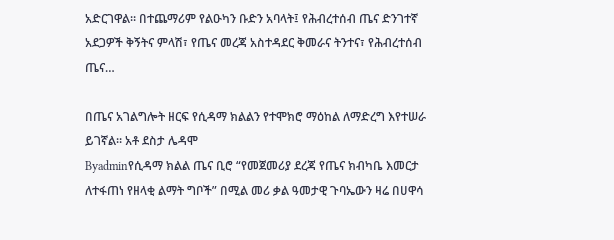አድርገዋል። በተጨማሪም የልዑካን ቡድን አባላት፤ የሕብረተሰብ ጤና ድንገተኛ አደጋዎች ቅኝትና ምላሽ፣ የጤና መረጃ አስተዳደር ቅመራና ትንተና፣ የሕብረተሰብ ጤና…

በጤና አገልግሎት ዘርፍ የሲዳማ ክልልን የተሞክሮ ማዕከል ለማድረግ እየተሠራ ይገኛል። አቶ ደስታ ሌዳሞ
Byadminየሲዳማ ክልል ጤና ቢሮ “የመጀመሪያ ደረጃ የጤና ክብካቤ እመርታ ለተፋጠነ የዘላቂ ልማት ግቦች” በሚል መሪ ቃል ዓመታዊ ጉባኤውን ዛሬ በሀዋሳ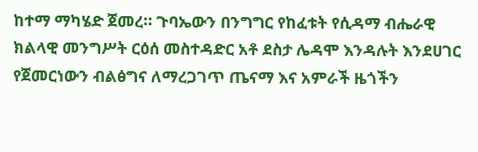ከተማ ማካሄድ ጀመረ። ጉባኤውን በንግግር የከፈቱት የሲዳማ ብሔራዊ ክልላዊ መንግሥት ርዕሰ መስተዳድር አቶ ደስታ ሌዳሞ እንዳሉት እንደሀገር የጀመርነውን ብልፅግና ለማረጋገጥ ጤናማ እና አምራች ዜጎችን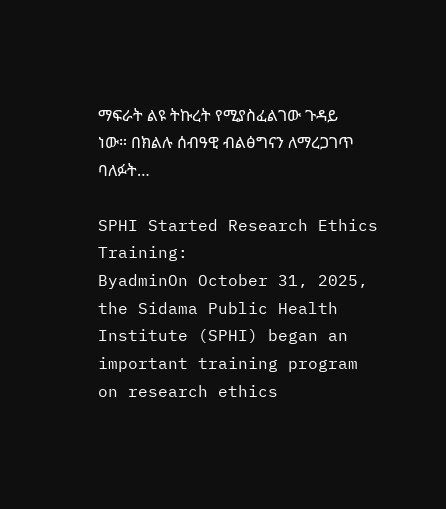ማፍራት ልዩ ትኩረት የሚያስፈልገው ጉዳይ ነው። በክልሉ ሰብዓዊ ብልፅግናን ለማረጋገጥ ባለፉት…

SPHI Started Research Ethics Training:
ByadminOn October 31, 2025, the Sidama Public Health Institute (SPHI) began an important training program on research ethics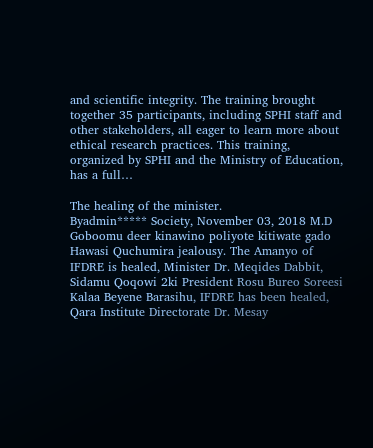and scientific integrity. The training brought together 35 participants, including SPHI staff and other stakeholders, all eager to learn more about ethical research practices. This training, organized by SPHI and the Ministry of Education, has a full…

The healing of the minister.
Byadmin***** Society, November 03, 2018 M.D Goboomu deer kinawino poliyote kitiwate gado Hawasi Quchumira jealousy. The Amanyo of IFDRE is healed, Minister Dr. Meqides Dabbit, Sidamu Qoqowi 2ki President Rosu Bureo Soreesi Kalaa Beyene Barasihu, IFDRE has been healed, Qara Institute Directorate Dr. Mesay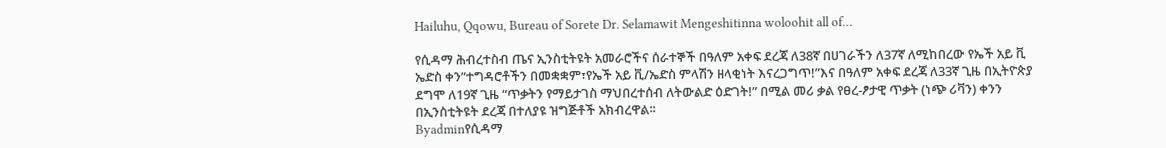Hailuhu, Qqowu, Bureau of Sorete Dr. Selamawit Mengeshitinna woloohit all of…

የሲዳማ ሕብረተስብ ጤና ኢንስቲትዩት አመራሮችና ሰራተኞች በዓለም አቀፍ ደረጃ ለ38ኛ በሀገራችን ለ37ኛ ለሚከበረው የኤች አይ ቪ ኤድስ ቀን”ተግዳሮቶችን በመቋቋም፣የኤች አይ ቪ/ኤድስ ምላሽን ዘላቂነት እናረጋግጥ!”እና በዓለም አቀፍ ደረጃ ለ33ኛ ጊዜ በኢትዮጵያ ደግሞ ለ19ኛ ጊዜ “ጥቃትን የማይታገስ ማህበረተሰብ ለትውልድ ዕድገት!” በሚል መሪ ቃል የፀረ-ፆታዊ ጥቃት (ነጭ ሪቫን) ቀንን በኢንስቲትዩት ደረጃ በተለያዩ ዝግጅቶች አክብረዋል፡፡
Byadminየሲዳማ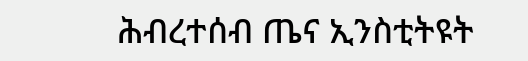ሕብረተሰብ ጤና ኢንስቲትዩት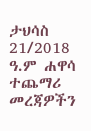ታህሳስ 21/2018 ዓ.ም ሐዋሳ ተጨማሪ መረጃዎችን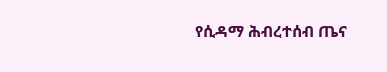የሲዳማ ሕብረተሰብ ጤና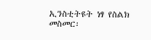ኢንስቲትዩት ነፃ የስልክ መስመር፡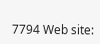7794 Web site: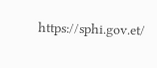https://sphi.gov.et/